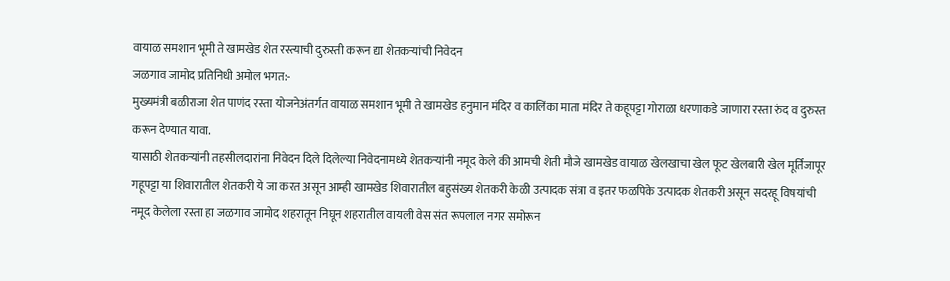वायाळ समशान भूमी ते खामखेड शेत रस्त्याची दुरुस्ती करून द्या शेतकऱ्यांची निवेदन
जळगाव जामोद प्रतिनिधी अमोल भगत:-
मुख्यमंत्री बळीराजा शेत पाणंद रस्ता योजनेअंतर्गत वायाळ समशान भूमी ते खामखेड हनुमान मंदिर व कालिंका माता मंदिर ते कहूपट्टा गोराळा धरणाकडे जाणारा रस्ता रुंद व दुरुस्त करून देण्यात यावा.
यासाठी शेतकऱ्यांनी तहसीलदारांना निवेदन दिले दिलेल्या निवेदनामध्ये शेतकऱ्यांनी नमूद केले की आमची शेती मौजे खामखेड वायाळ खेलखाचा खेल फूट खेलबारी खेल मूर्तिजापूर गहूपट्टा या शिवारातील शेतकरी ये जा करत असून आम्ही खामखेड शिवारातील बहुसंख्य शेतकरी केळी उत्पादक संत्रा व इतर फळपिके उत्पादक शेतकरी असून सदरहू विषयांची नमूद केलेला रस्ता हा जळगाव जामोद शहरातून निघून शहरातील वायली वेस संत रूपलाल नगर समोरून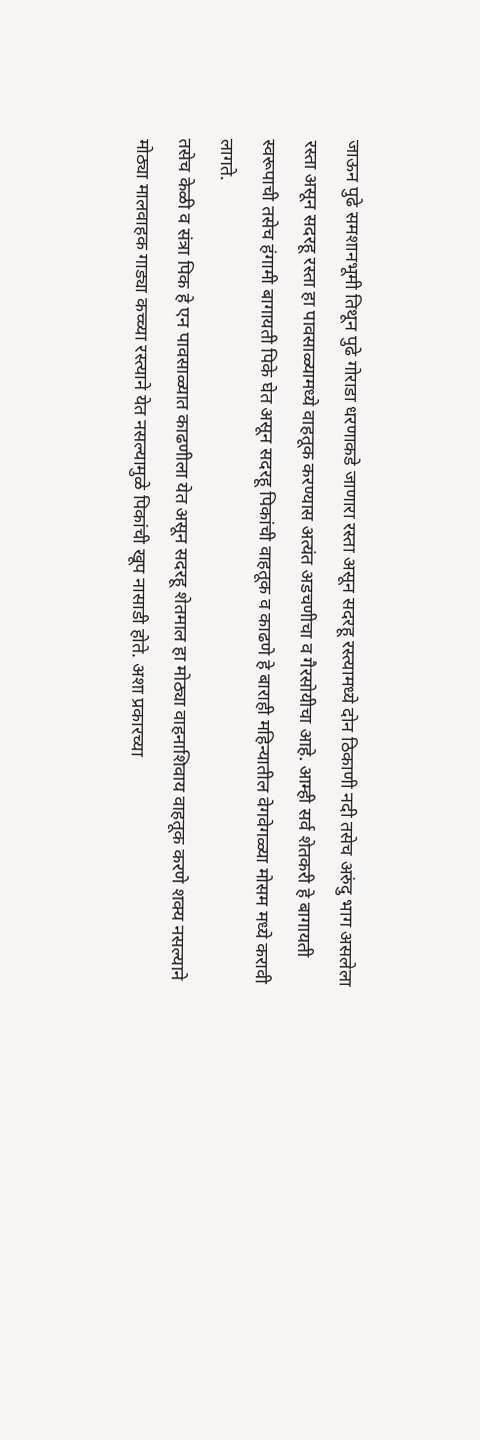जाऊन पुढे समशानभूमी तिथून पुढे गोराडा धरणाकडे जाणारा रस्ता असून सदरहू रस्त्यामध्ये दोन ठिकाणी नदी तसेच अरुंदु भाग असलेला रस्ता असून सदरहू रस्ता हा पावसाळ्यामध्ये वाहतूक करण्यास अत्यंत अडचणीचा व गैरसोयीचा आहे. आम्ही सर्व शेतकरी हे बागायती स्वरूपाची तसेच हंगामी बागायती पिके घेत असून सदरहू पिकांची वाहतूक व काढणे हे बाराही महिन्यातील वेगवेगळ्या मोसम मध्ये करावी लागते.
तसेच केळी व संत्रा पिक हे एन पावसाळ्यात काढणीला येत असून सदरहू शेतमाल हा मोठ्या वाहनाशिवाय वाहतूक करणे शक्य नसल्याने मोठ्या मालवाहक गाड्या कच्च्या रस्त्याने येत नसल्यामुळे पिकांची खूप नासाडी होते. अशा प्रकारच्या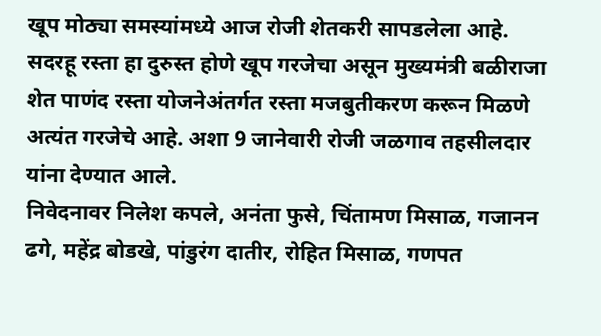खूप मोठ्या समस्यांमध्ये आज रोजी शेतकरी सापडलेला आहे.
सदरहू रस्ता हा दुरुस्त होणे खूप गरजेचा असून मुख्यमंत्री बळीराजा शेत पाणंद रस्ता योजनेअंतर्गत रस्ता मजबुतीकरण करून मिळणे अत्यंत गरजेचे आहे. अशा 9 जानेवारी रोजी जळगाव तहसीलदार यांना देण्यात आले.
निवेदनावर निलेश कपले, अनंता फुसे, चिंतामण मिसाळ, गजानन ढगे, महेंद्र बोडखे, पांडुरंग दातीर, रोहित मिसाळ, गणपत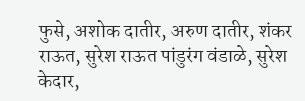फुसे, अशोक दातीर, अरुण दातीर, शंकर राऊत, सुरेश राऊत पांडुरंग वंडाळे, सुरेश केदार,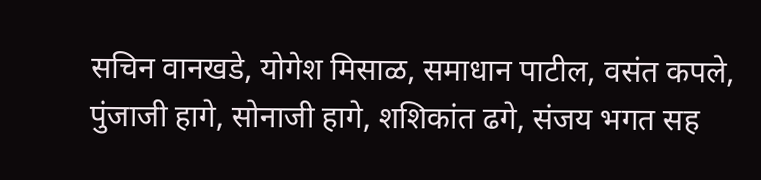सचिन वानखडे, योगेश मिसाळ, समाधान पाटील, वसंत कपले, पुंजाजी हागे, सोनाजी हागे, शशिकांत ढगे, संजय भगत सह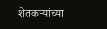शेतकऱ्यांच्या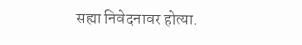सह्या निवेदनावर होत्या.